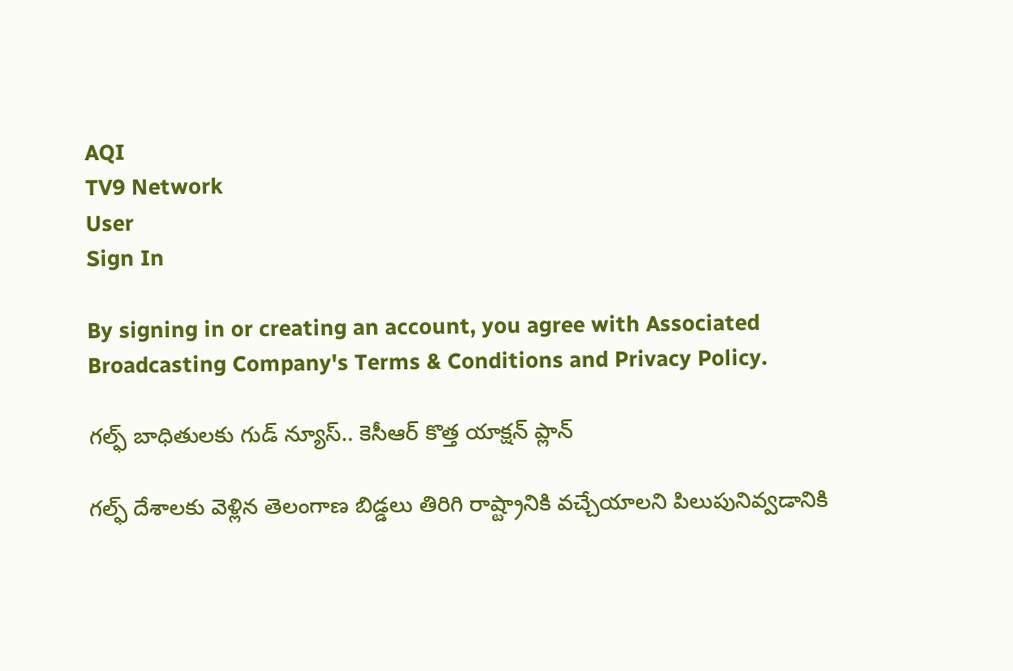AQI
TV9 Network
User
Sign In

By signing in or creating an account, you agree with Associated Broadcasting Company's Terms & Conditions and Privacy Policy.

గల్ఫ్ బాధితులకు గుడ్ న్యూస్.. కెసీఆర్ కొత్త యాక్షన్ ప్లాన్

గల్ఫ్ దేశాలకు వెళ్లిన తెలంగాణ బిడ్డలు తిరిగి రాష్ట్రానికి వచ్చేయాలని పిలుపునివ్వడానికి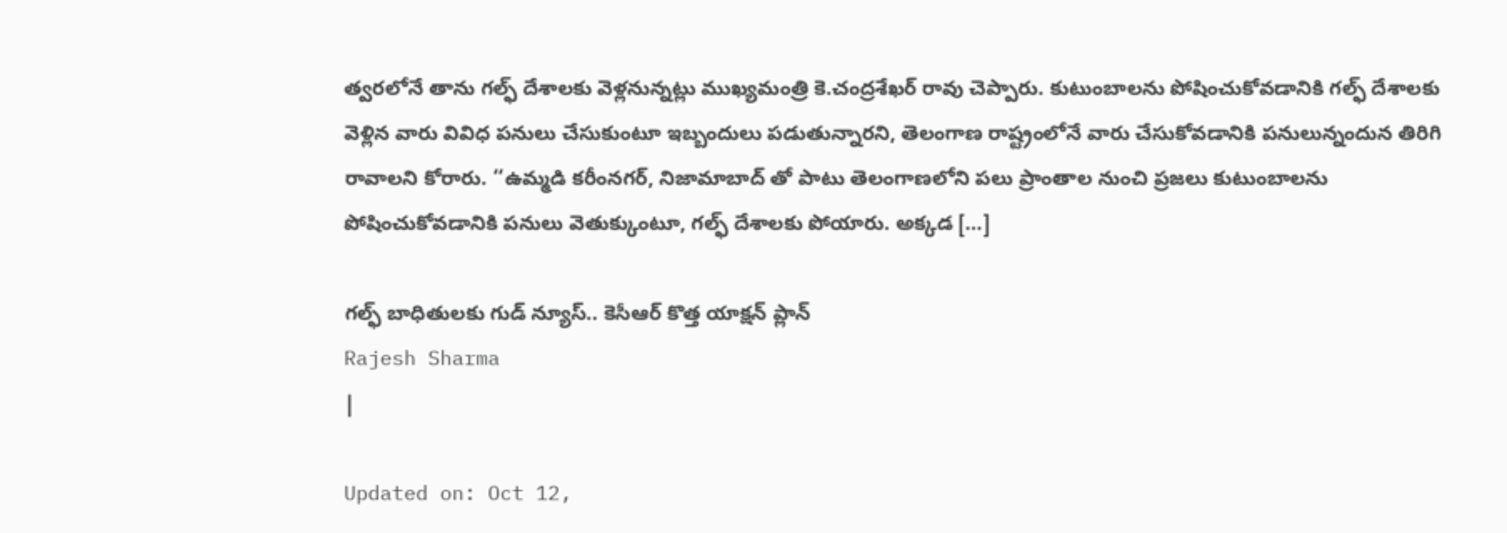త్వరలోనే తాను గల్ఫ్ దేశాలకు వెళ్లనున్నట్లు ముఖ్యమంత్రి కె.చంద్రశేఖర్ రావు చెప్పారు. కుటుంబాలను పోషించుకోవడానికి గల్ఫ్ దేశాలకు వెళ్లిన వారు వివిధ పనులు చేసుకుంటూ ఇబ్బందులు పడుతున్నారని, తెలంగాణ రాష్ట్రంలోనే వారు చేసుకోవడానికి పనులున్నందున తిరిగి రావాలని కోరారు. ‘‘ఉమ్మడి కరీంనగర్, నిజామాబాద్ తో పాటు తెలంగాణలోని పలు ప్రాంతాల నుంచి ప్రజలు కుటుంబాలను పోషించుకోవడానికి పనులు వెతుక్కుంటూ, గల్ఫ్ దేశాలకు పోయారు. అక్కడ […]

గల్ఫ్ బాధితులకు గుడ్ న్యూస్.. కెసీఆర్ కొత్త యాక్షన్ ప్లాన్
Rajesh Sharma
|

Updated on: Oct 12,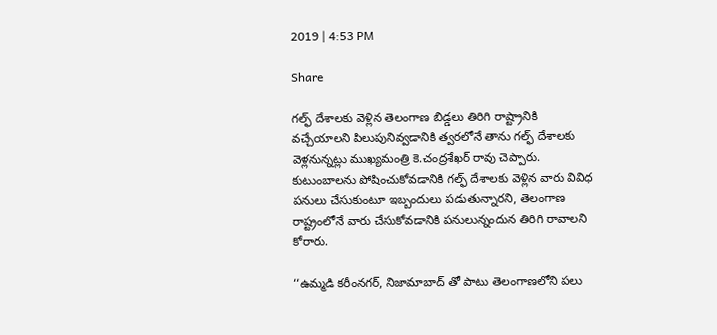2019 | 4:53 PM

Share

గల్ఫ్ దేశాలకు వెళ్లిన తెలంగాణ బిడ్డలు తిరిగి రాష్ట్రానికి వచ్చేయాలని పిలుపునివ్వడానికి త్వరలోనే తాను గల్ఫ్ దేశాలకు వెళ్లనున్నట్లు ముఖ్యమంత్రి కె.చంద్రశేఖర్ రావు చెప్పారు. కుటుంబాలను పోషించుకోవడానికి గల్ఫ్ దేశాలకు వెళ్లిన వారు వివిధ పనులు చేసుకుంటూ ఇబ్బందులు పడుతున్నారని, తెలంగాణ రాష్ట్రంలోనే వారు చేసుకోవడానికి పనులున్నందున తిరిగి రావాలని కోరారు.

‘‘ఉమ్మడి కరీంనగర్, నిజామాబాద్ తో పాటు తెలంగాణలోని పలు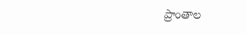ప్రాంతాల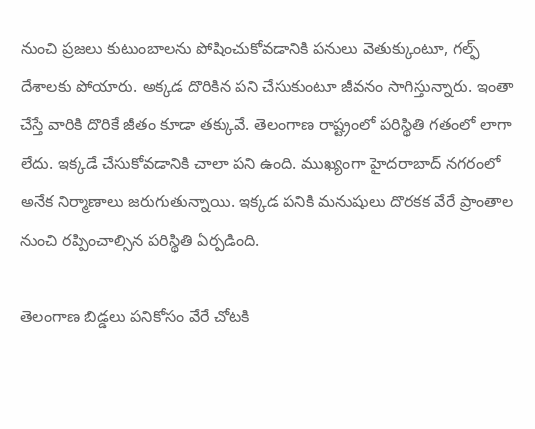నుంచి ప్రజలు కుటుంబాలను పోషించుకోవడానికి పనులు వెతుక్కుంటూ, గల్ఫ్ దేశాలకు పోయారు. అక్కడ దొరికిన పని చేసుకుంటూ జీవనం సాగిస్తున్నారు. ఇంతా చేస్తే వారికి దొరికే జీతం కూడా తక్కువే. తెలంగాణ రాష్ట్రంలో పరిస్థితి గతంలో లాగా లేదు. ఇక్కడే చేసుకోవడానికి చాలా పని ఉంది. ముఖ్యంగా హైదరాబాద్ నగరంలో అనేక నిర్మాణాలు జరుగుతున్నాయి. ఇక్కడ పనికి మనుషులు దొరకక వేరే ప్రాంతాల నుంచి రప్పించాల్సిన పరిస్థితి ఏర్పడింది.

తెలంగాణ బిడ్డలు పనికోసం వేరే చోటకి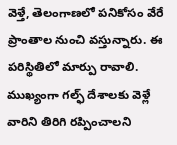వెళ్తే, తెలంగాణలో పనికోసం వేరే ప్రాంతాల నుంచి వస్తున్నారు. ఈ పరిస్థితిలో మార్పు రావాలి. ముఖ్యంగా గల్ఫ్ దేశాలకు వెళ్లే వారిని తిరిగి రప్పించాలని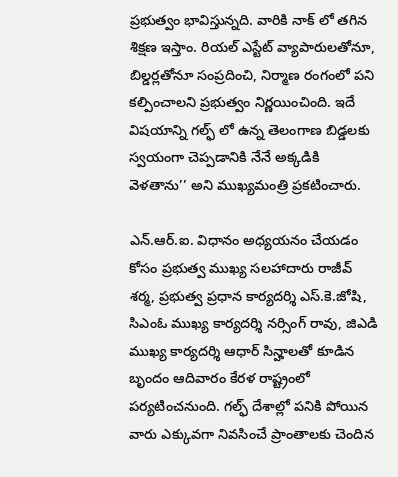ప్రభుత్వం భావిస్తున్నది. వారికి నాక్ లో తగిన శిక్షణ ఇస్తాం. రియల్ ఎస్టేట్ వ్యాపారులతోనూ, బిల్డర్లతోనూ సంప్రదించి, నిర్మాణ రంగంలో పని కల్పించాలని ప్రభుత్వం నిర్ణయించింది. ఇదే విషయాన్ని గల్ఫ్ లో ఉన్న తెలంగాణ బిడ్డలకు స్వయంగా చెప్పడానికి నేనే అక్కడికి వెళతాను’’ అని ముఖ్యమంత్రి ప్రకటించారు.

ఎన్.ఆర్.ఐ. విధానం అధ్యయనం చేయడం కోసం ప్రభుత్వ ముఖ్య సలహాదారు రాజీవ్ శర్మ, ప్రభుత్వ ప్రధాన కార్యదర్శి ఎస్.కె.జోషి, సిఎంఓ ముఖ్య కార్యదర్శి నర్సింగ్ రావు, జిఎడి ముఖ్య కార్యదర్శి ఆధార్ సిన్హాలతో కూడిన బృందం ఆదివారం కేరళ రాష్ట్రంలో పర్యటించనుంది. గల్ఫ్ దేశాల్లో పనికి పోయిన వారు ఎక్కువగా నివసించే ప్రాంతాలకు చెందిన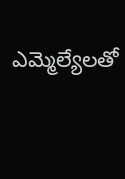ఎమ్మెల్యేలతో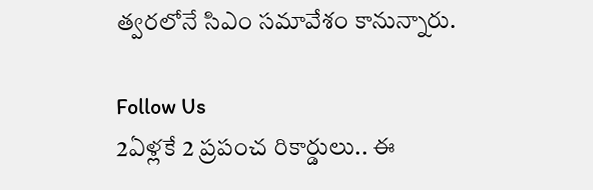త్వరలోనే సిఎం సమావేశం కానున్నారు.

Follow Us
2ఏళ్లకే 2 ప్రపంచ రికార్డులు.. ఈ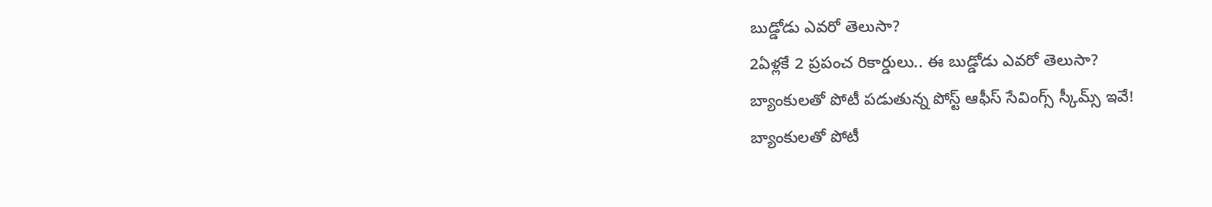బుడ్డోడు ఎవరో తెలుసా?
2ఏళ్లకే 2 ప్రపంచ రికార్డులు.. ఈ బుడ్డోడు ఎవరో తెలుసా?
బ్యాంకులతో పోటీ పడుతున్న పోస్ట్ ఆఫీస్ సేవింగ్స్ స్కీమ్స్ ఇవే!
బ్యాంకులతో పోటీ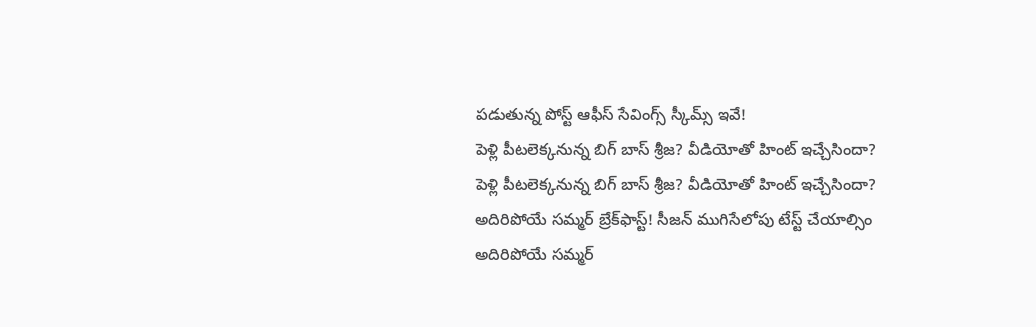పడుతున్న పోస్ట్ ఆఫీస్ సేవింగ్స్ స్కీమ్స్ ఇవే!
పెళ్లి పీటలెక్కనున్న బిగ్ బాస్ శ్రీజ? వీడియోతో హింట్ ఇచ్చేసిందా?
పెళ్లి పీటలెక్కనున్న బిగ్ బాస్ శ్రీజ? వీడియోతో హింట్ ఇచ్చేసిందా?
అదిరిపోయే సమ్మర్ బ్రేక్‌ఫాస్ట్! సీజన్ ముగిసేలోపు టేస్ట్ చేయాల్సిం
అదిరిపోయే సమ్మర్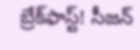బ్రేక్‌ఫాస్ట్! సీజన్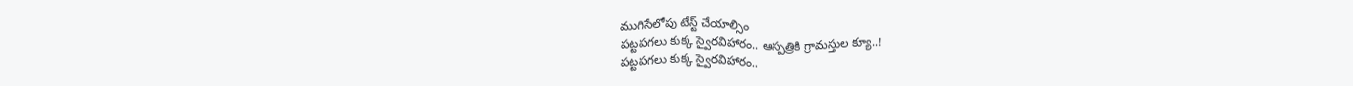ముగిసేలోపు టేస్ట్ చేయాల్సిం
పట్టపగలు కుక్క స్వైరవిహారం.. ఆస్పత్రికి గ్రామస్తుల క్యూ..!
పట్టపగలు కుక్క స్వైరవిహారం..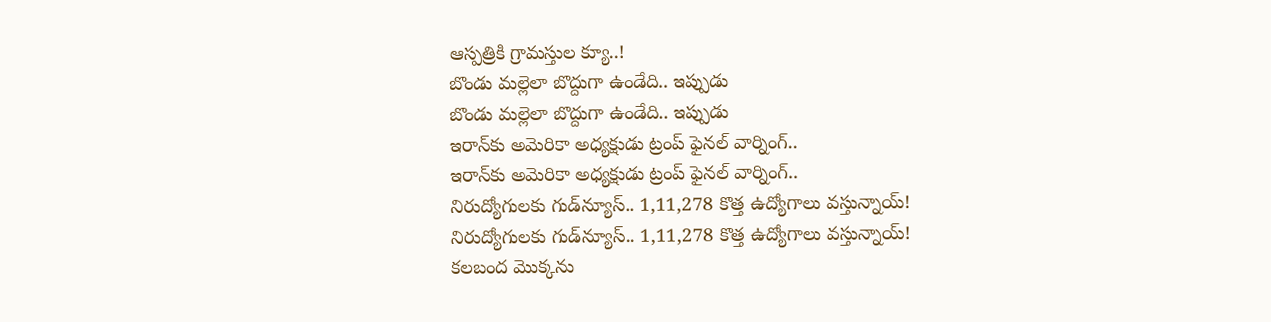ఆస్పత్రికి గ్రామస్తుల క్యూ..!
బొండు మల్లెలా బొద్దుగా ఉండేది.. ఇప్పుడు
బొండు మల్లెలా బొద్దుగా ఉండేది.. ఇప్పుడు
ఇరాన్‌కు అమెరికా అధ్యక్షుడు ట్రంప్‌ ఫైనల్‌ వార్నింగ్‌..
ఇరాన్‌కు అమెరికా అధ్యక్షుడు ట్రంప్‌ ఫైనల్‌ వార్నింగ్‌..
నిరుద్యోగులకు గుడ్‌న్యూస్.. 1,11,278 కొత్త ఉద్యోగాలు వస్తున్నాయ్!
నిరుద్యోగులకు గుడ్‌న్యూస్.. 1,11,278 కొత్త ఉద్యోగాలు వస్తున్నాయ్!
కలబంద మొక్కను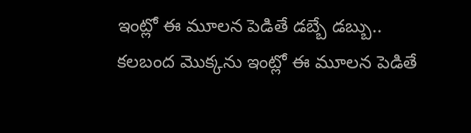ఇంట్లో ఈ మూలన పెడితే డబ్బే డబ్బు..
కలబంద మొక్కను ఇంట్లో ఈ మూలన పెడితే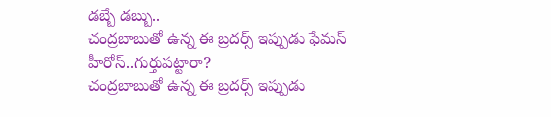డబ్బే డబ్బు..
చంద్రబాబుతో ఉన్న ఈ బ్రదర్స్ ఇప్పుడు ఫేమస్ హీరోస్..గుర్తుపట్టారా?
చంద్రబాబుతో ఉన్న ఈ బ్రదర్స్ ఇప్పుడు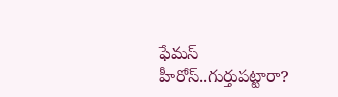ఫేమస్ హీరోస్..గుర్తుపట్టారా?